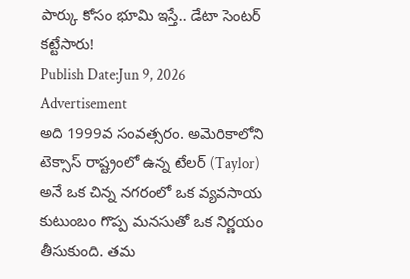పార్కు కోసం భూమి ఇస్తే.. డేటా సెంటర్ కట్టేసారు!
Publish Date:Jun 9, 2026
Advertisement
అది 1999వ సంవత్సరం. అమెరికాలోని టెక్సాస్ రాష్ట్రంలో ఉన్న టేలర్ (Taylor) అనే ఒక చిన్న నగరంలో ఒక వ్యవసాయ కుటుంబం గొప్ప మనసుతో ఒక నిర్ణయం తీసుకుంది. తమ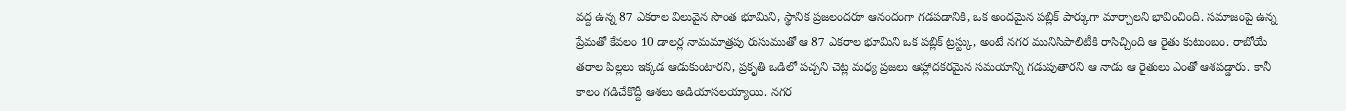వద్ద ఉన్న 87 ఎకరాల విలువైన సొంత భూమిని, స్థానిక ప్రజలందరూ ఆనందంగా గడపడానికి, ఒక అందమైన పబ్లిక్ పార్కుగా మార్చాలని భావించింది. సమాజంపై ఉన్న ప్రేమతో కేవలం 10 డాలర్ల నామమాత్రపు రుసుముతో ఆ 87 ఎకరాల భూమిని ఒక పబ్లిక్ ట్రస్ట్కు, అంటే నగర మునిసిపాలిటీకి రాసిచ్చింది ఆ రైతు కుటుంబం. రాబోయే తరాల పిల్లలు ఇక్కడ ఆడుకుంటారని, ప్రకృతి ఒడిలో పచ్చని చెట్ల మధ్య ప్రజలు ఆహ్లాదకరమైన సమయాన్ని గడుపుతారని ఆ నాడు ఆ రైతులు ఎంతో ఆశపడ్డారు. కానీ కాలం గడిచేకొద్దీ ఆశలు అడియాసలయ్యాయి. నగర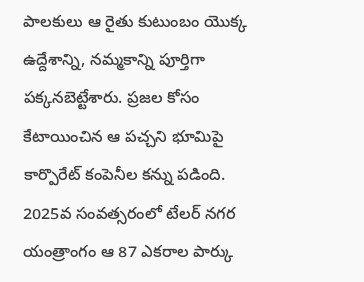పాలకులు ఆ రైతు కుటుంబం యొక్క ఉద్దేశాన్ని, నమ్మకాన్ని పూర్తిగా పక్కనబెట్టేశారు. ప్రజల కోసం కేటాయించిన ఆ పచ్చని భూమిపై కార్పొరేట్ కంపెనీల కన్ను పడింది. 2025వ సంవత్సరంలో టేలర్ నగర యంత్రాంగం ఆ 87 ఎకరాల పార్కు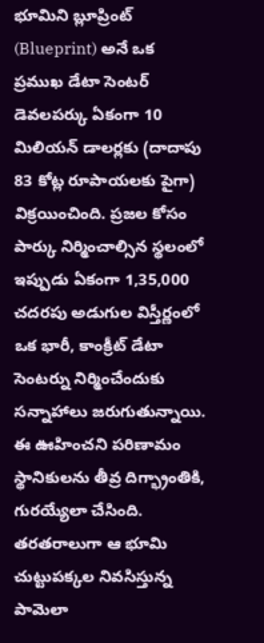భూమిని బ్లూప్రింట్ (Blueprint) అనే ఒక ప్రముఖ డేటా సెంటర్ డెవలపర్కు ఏకంగా 10 మిలియన్ డాలర్లకు (దాదాపు 83 కోట్ల రూపాయలకు పైగా) విక్రయించింది. ప్రజల కోసం పార్కు నిర్మించాల్సిన స్థలంలో ఇప్పుడు ఏకంగా 1,35,000 చదరపు అడుగుల విస్తీర్ణంలో ఒక భారీ, కాంక్రీట్ డేటా సెంటర్ను నిర్మించేందుకు సన్నాహాలు జరుగుతున్నాయి. ఈ ఊహించని పరిణామం స్థానికులను తీవ్ర దిగ్భ్రాంతికి, గురయ్యేలా చేసింది. తరతరాలుగా ఆ భూమి చుట్టుపక్కల నివసిస్తున్న పామెలా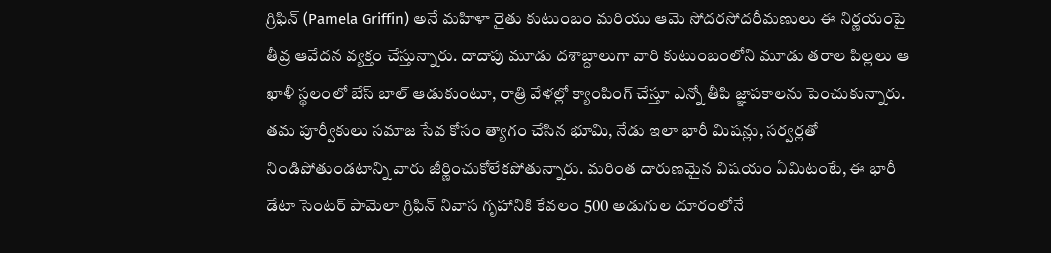గ్రిఫిన్ (Pamela Griffin) అనే మహిళా రైతు కుటుంబం మరియు ఆమె సోదరసోదరీమణులు ఈ నిర్ణయంపై తీవ్ర ఆవేదన వ్యక్తం చేస్తున్నారు. దాదాపు మూడు దశాబ్దాలుగా వారి కుటుంబంలోని మూడు తరాల పిల్లలు ఆ ఖాళీ స్థలంలో బేస్ బాల్ ఆడుకుంటూ, రాత్రి వేళల్లో క్యాంపింగ్ చేస్తూ ఎన్నో తీపి జ్ఞాపకాలను పెంచుకున్నారు. తమ పూర్వీకులు సమాజ సేవ కోసం త్యాగం చేసిన భూమి, నేడు ఇలా భారీ మిషన్లు, సర్వర్లతో నిండిపోతుండటాన్ని వారు జీర్ణించుకోలేకపోతున్నారు. మరింత దారుణమైన విషయం ఏమిటంటే, ఈ భారీ డేటా సెంటర్ పామెలా గ్రిఫిన్ నివాస గృహానికి కేవలం 500 అడుగుల దూరంలోనే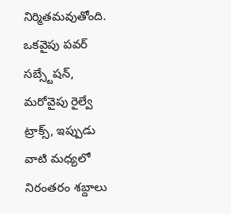నిర్మితమవుతోంది. ఒకవైపు పవర్ సబ్స్టేషన్, మరోవైపు రైల్వే ట్రాక్స్, ఇప్పుడు వాటి మధ్యలో నిరంతరం శబ్దాలు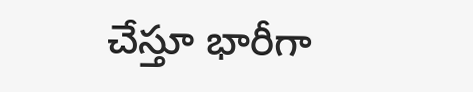చేస్తూ భారీగా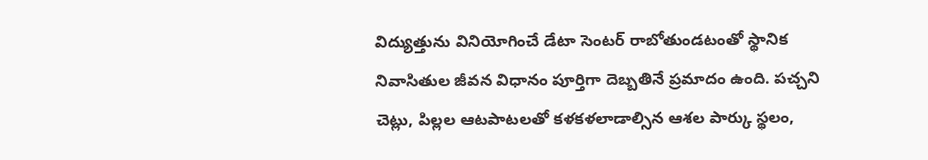విద్యుత్తును వినియోగించే డేటా సెంటర్ రాబోతుండటంతో స్థానిక నివాసితుల జీవన విధానం పూర్తిగా దెబ్బతినే ప్రమాదం ఉంది. పచ్చని చెట్లు, పిల్లల ఆటపాటలతో కళకళలాడాల్సిన ఆశల పార్కు స్థలం,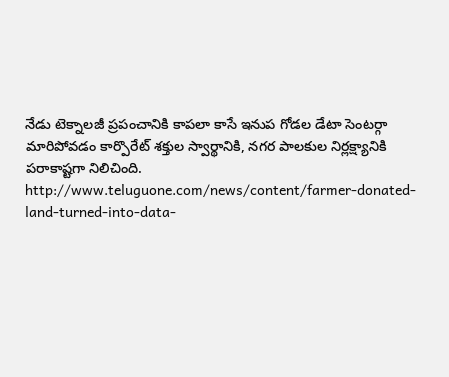నేడు టెక్నాలజీ ప్రపంచానికి కాపలా కాసే ఇనుప గోడల డేటా సెంటర్గా మారిపోవడం కార్పొరేట్ శక్తుల స్వార్థానికి, నగర పాలకుల నిర్లక్ష్యానికి పరాకాష్టగా నిలిచింది.
http://www.teluguone.com/news/content/farmer-donated-land-turned-into-data-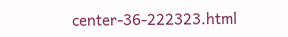center-36-222323.html